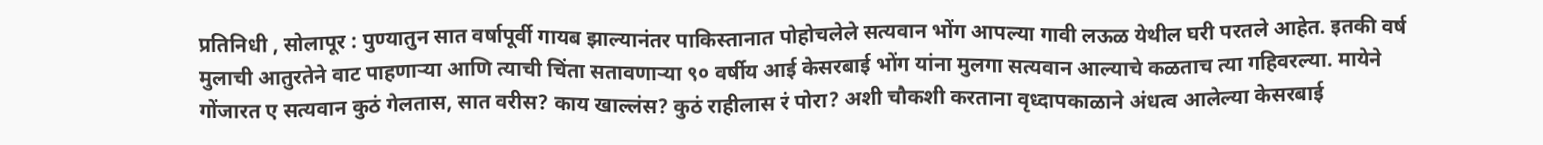प्रतिनिधी , सोलापूर : पुण्यातुन सात वर्षापूर्वी गायब झाल्यानंतर पाकिस्तानात पोहोचलेले सत्यवान भोंग आपल्या गावी लऊळ येथील घरी परतले आहेत. इतकी वर्ष मुलाची आतुरतेने वाट पाहणाऱ्या आणि त्याची चिंता सतावणाऱ्या ९० वर्षीय आई केसरबाई भोंग यांना मुलगा सत्यवान आल्याचे कळताच त्या गहिवरल्या. मायेने गोंजारत ए सत्यवान कुठं गेलतास, सात वरीस? काय खाल्लंस? कुठं राहीलास रं पोरा? अशी चौकशी करताना वृध्दापकाळाने अंधत्व आलेल्या केसरबाई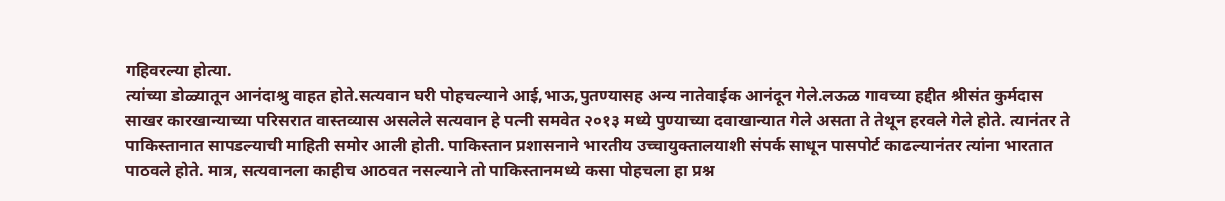गहिवरल्या होत्या.
त्यांच्या डोळ्यातून आनंदाश्रु वाहत होते.सत्यवान घरी पोहचल्याने आई,भाऊ,पुतण्यासह अन्य नातेवाईक आनंदून गेले.लऊळ गावच्या हद्दीत श्रीसंत कुर्मदास साखर कारखान्याच्या परिसरात वास्तव्यास असलेले सत्यवान हे पत्नी समवेत २०१३ मध्ये पुण्याच्या दवाखान्यात गेले असता ते तेथून हरवले गेले होते. त्यानंतर ते पाकिस्तानात सापडल्याची माहिती समोर आली होती. पाकिस्तान प्रशासनाने भारतीय उच्चायुक्तालयाशी संपर्क साधून पासपोर्ट काढल्यानंतर त्यांना भारतात पाठवले होते. मात्र, सत्यवानला काहीच आठवत नसल्याने तो पाकिस्तानमध्ये कसा पोहचला हा प्रश्न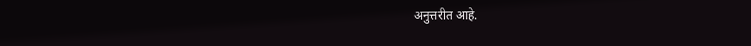अनुत्तरीत आहे.